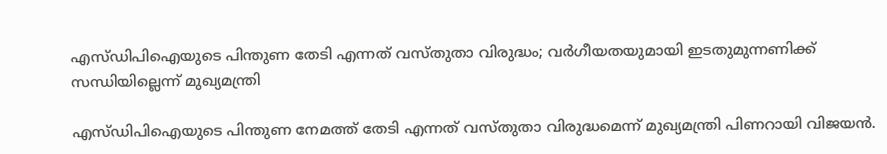എസ്ഡിപിഐയുടെ പിന്തുണ തേടി എന്നത് വസ്തുതാ വിരുദ്ധം; വർഗീയതയുമായി ഇടതുമുന്നണിക്ക് സന്ധിയില്ലെന്ന് മുഖ്യമന്ത്രി

എസ്ഡിപിഐയുടെ പിന്തുണ നേമത്ത് തേടി എന്നത് വസ്തുതാ വിരുദ്ധമെന്ന് മുഖ്യമന്ത്രി പിണറായി വിജയൻ.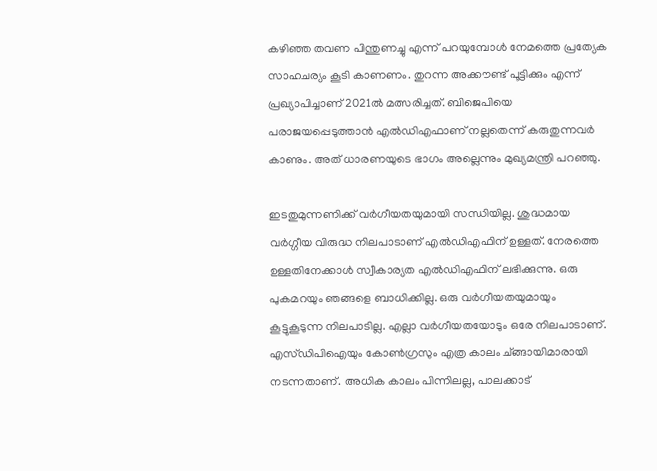കഴിഞ്ഞ തവണ പിന്തുണച്ചു എന്ന് പറയുമ്പോൾ നേമത്തെ പ്രത്യേക സാഹചര്യം കൂടി കാണണം. തുറന്ന അക്കൗണ്ട് പൂട്ടിക്കും എന്ന് പ്രഖ്യാപിച്ചാണ് 2021ൽ മത്സരിച്ചത്. ബിജെപിയെ പരാജയപ്പെടുത്താൻ എൽഡിഎഫാണ് നല്ലതെന്ന് കരുതുന്നവർ കാണും. അത് ധാരണയുടെ ഭാഗം അല്ലെന്നും മുഖ്യമന്ത്രി പറഞ്ഞു.

ഇടതുമുന്നണിക്ക് വർഗീയതയുമായി സന്ധിയില്ല. ശുദ്ധമായ വർഗ്ഗീയ വിരുദ്ധ നിലപാടാണ് എൽഡിഎഫിന് ഉള്ളത്. നേരത്തെ ഉള്ളതിനേക്കാൾ സ്വീകാര്യത എൽഡിഎഫിന് ലഭിക്കുന്നു. ഒരു പുകമറയും ഞങ്ങളെ ബാധിക്കില്ല. ഒരു വർഗീയതയുമായും കൂട്ടുകൂടുന്ന നിലപാടില്ല. എല്ലാ വർഗീയതയോടും ഒരേ നിലപാടാണ്. എസ്ഡിപിഐയും കോൺഗ്രസും എത്ര കാലം ച്ങ്ങായിമാരായി നടന്നതാണ്. അധിക കാലം പിന്നിലല്ല, പാലക്കാട്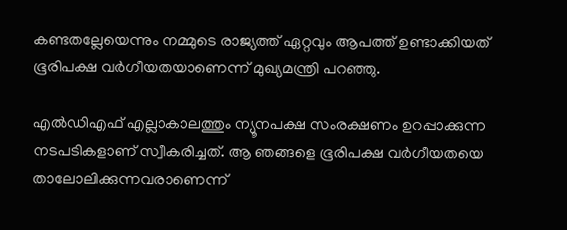കണ്ടതല്ലേയെന്നും നമ്മുടെ രാജ്യത്ത് ഏറ്റവും ആപത്ത് ഉണ്ടാക്കിയത് ഭൂരിപക്ഷ വർഗീയതയാണെന്ന് മുഖ്യമന്ത്രി പറഞ്ഞു.

എൽഡിഎഫ് എല്ലാകാലത്തും ന്യൂനപക്ഷ സംരക്ഷണം ഉറപ്പാക്കുന്ന നടപടികളാണ് സ്വീകരിച്ചത്. ആ ഞങ്ങളെ ഭൂരിപക്ഷ വർഗീയതയെ താലോലിക്കുന്നവരാണെന്ന്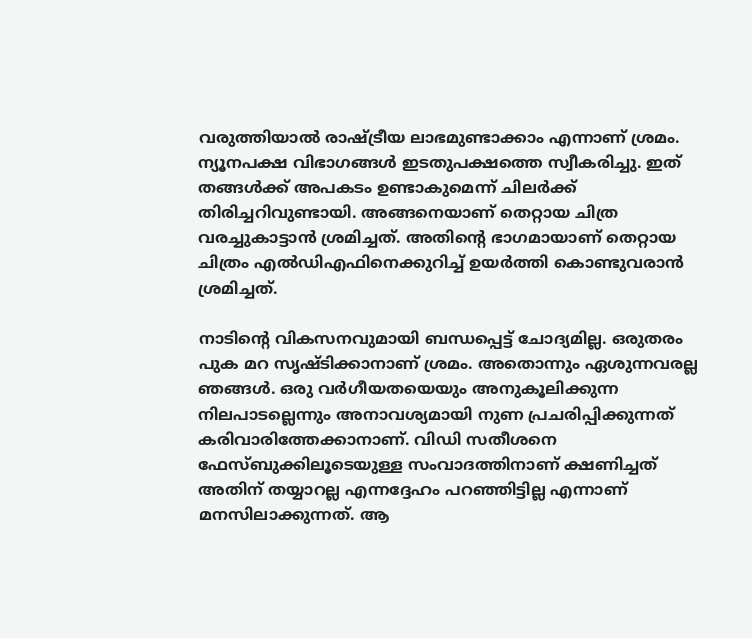വരുത്തിയാൽ രാഷ്ട്രീയ ലാഭമുണ്ടാക്കാം എന്നാണ് ശ്രമം. ന്യൂനപക്ഷ വിഭാഗങ്ങൾ ഇടതുപക്ഷത്തെ സ്വീകരിച്ചു. ഇത് തങ്ങൾക്ക് അപകടം ഉണ്ടാകുമെന്ന് ചിലർക്ക് തിരിച്ചറിവുണ്ടായി. അങ്ങനെയാണ് തെറ്റായ ചിത്ര വരച്ചുകാട്ടാൻ ശ്രമിച്ചത്. അതിൻ്റെ ഭാഗമായാണ് തെറ്റായ ചിത്രം എൽഡിഎഫിനെക്കുറിച്ച് ഉയർത്തി കൊണ്ടുവരാൻ ശ്രമിച്ചത്.

നാടിൻ്റെ വികസനവുമായി ബന്ധപ്പെട്ട് ചോദ്യമില്ല. ഒരുതരം പുക മറ സൃഷ്ടിക്കാനാണ് ശ്രമം. അതൊന്നും ഏശുന്നവരല്ല ഞങ്ങൾ. ഒരു വർഗീയതയെയും അനുകൂലിക്കുന്ന നിലപാടല്ലെന്നും അനാവശ്യമായി നുണ പ്രചരിപ്പിക്കുന്നത് കരിവാരിത്തേക്കാനാണ്. വിഡി സതീശനെ ഫേസ്ബുക്കിലൂടെയുള്ള സംവാദത്തിനാണ് ക്ഷണിച്ചത് അതിന് തയ്യാറല്ല എന്നദ്ദേഹം പറഞ്ഞിട്ടില്ല എന്നാണ് മനസിലാക്കുന്നത്. ആ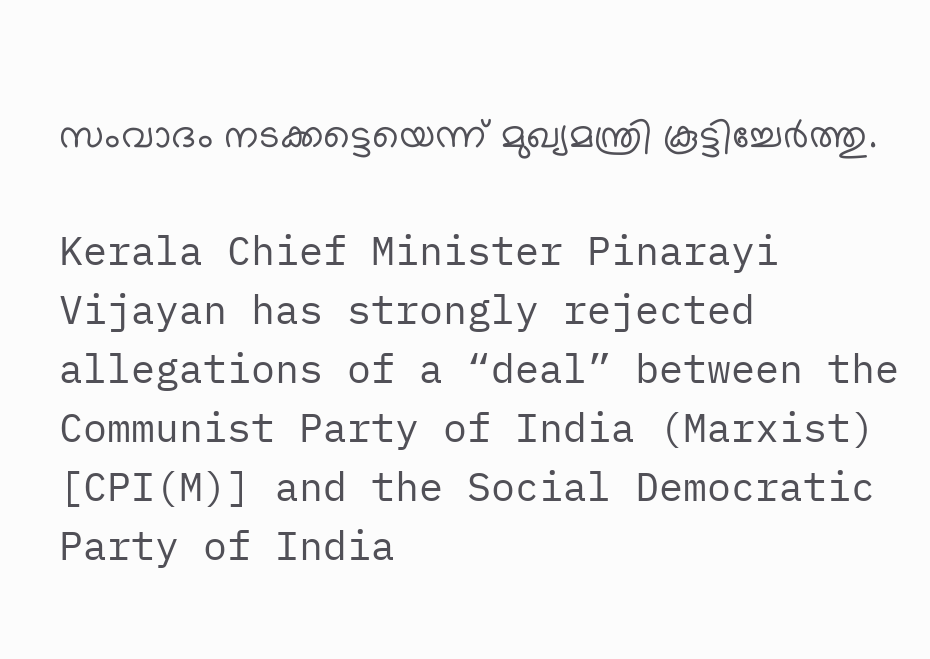സംവാദം നടക്കട്ടെയെന്ന് മുഖ്യമന്ത്രി കൂട്ടിച്ചേർത്തു.

Kerala Chief Minister Pinarayi Vijayan has strongly rejected allegations of a “deal” between the Communist Party of India (Marxist) [CPI(M)] and the Social Democratic Party of India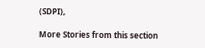(SDPI),

More Stories from this section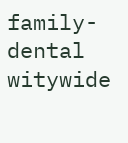family-dental
witywide